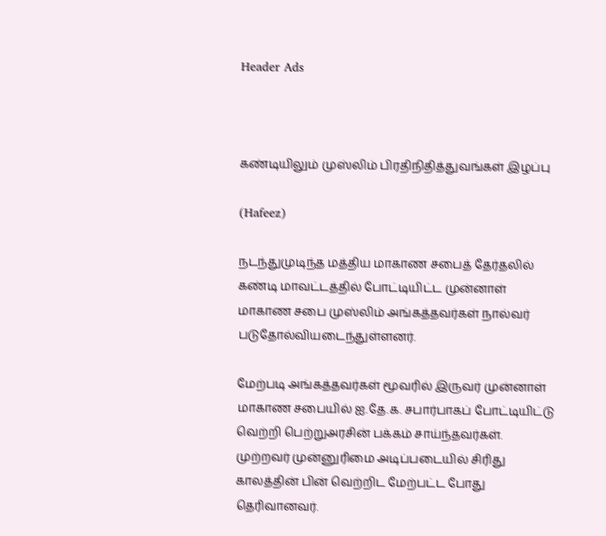Header Ads



கண்டியிலும் முஸ்லிம் பிரதிநிதித்துவங்கள் இழப்பு

(Hafeez)

நடந்துமுடிந்த மத்திய மாகாண சபைத் தேர்தலில் கண்டி மாவட்டத்தில் போட்டியிட்ட முன்னாள் மாகாண சபை முஸ்லிம் அங்கத்தவர்கள் நால்வர் படுதோல்வியடைந்துள்ளனர்.

மேற்படி அங்கத்தவர்கள் மூவரில் இருவர் முன்னாள் மாகாண சபையில் ஐ.தே.க. சபார்பாகப் போட்டியிட்டு வெற்றி பெற்றுஅரசின் பக்கம் சாய்ந்தவர்கள். முற்றவர் முன்னுரிமை அடிப்படையில் சிரிது காலத்தின் பின் வெற்றிட மேற்பட்ட போது  தெரிவானவர்.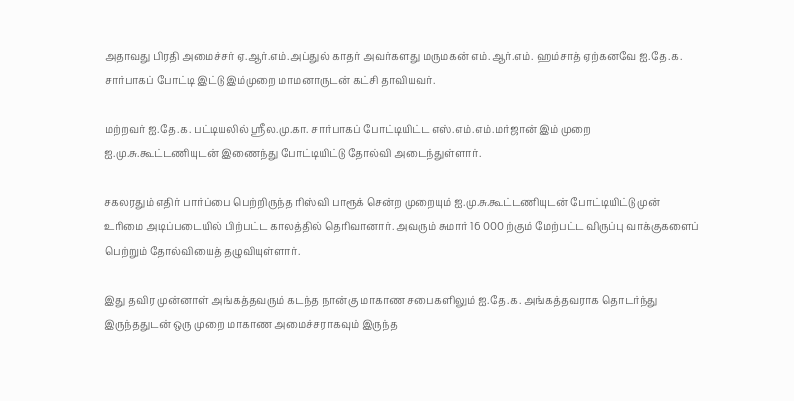அதாவது பிரதி அமைச்சர் ஏ.ஆர்.எம்.அப்துல் காதர் அவர்களது மருமகன் எம்.ஆர்.எம். ஹம்சாத் ஏற்கனவே ஐ.தே.க. சார்பாகப் போட்டி இட்டு இம்முறை மாமனாருடன் கட்சி தாவியவர்.

மற்றவர் ஐ.தே.க. பட்டியலில் ஸ்ரீல.மு.கா. சார்பாகப் போட்டியிட்ட எஸ்.எம்.எம்.மர்ஜான் இம் முறை ஐ.மு.சு.கூட்டணியுடன் இணைந்து போட்டியிட்டு தோல்வி அடைந்துள்ளார்.

சகலரதும் எதிர் பார்ப்பை பெற்றிருந்த ரிஸ்வி பாரூக் சென்ற முறையும் ஐ.மு.சு.கூட்டணியுடன் போட்டியிட்டு முன் உரிமை அடிப்படையில் பிற்பட்ட காலத்தில் தெரிவானார். அவரும் சுமார் 16 000 ற்கும் மேற்பட்ட விருப்பு வாக்குகளைப் பெற்றும் தோல்வியைத் தழுவியுள்ளார்.

இது தவிர முன்னாள் அங்கத்தவரும் கடந்த நான்கு மாகாண சபைகளிலும் ஐ.தே.க. அங்கத்தவராக தொடர்ந்து இருந்ததுடன் ஒரு முறை மாகாண அமைச்சராகவும் இருந்த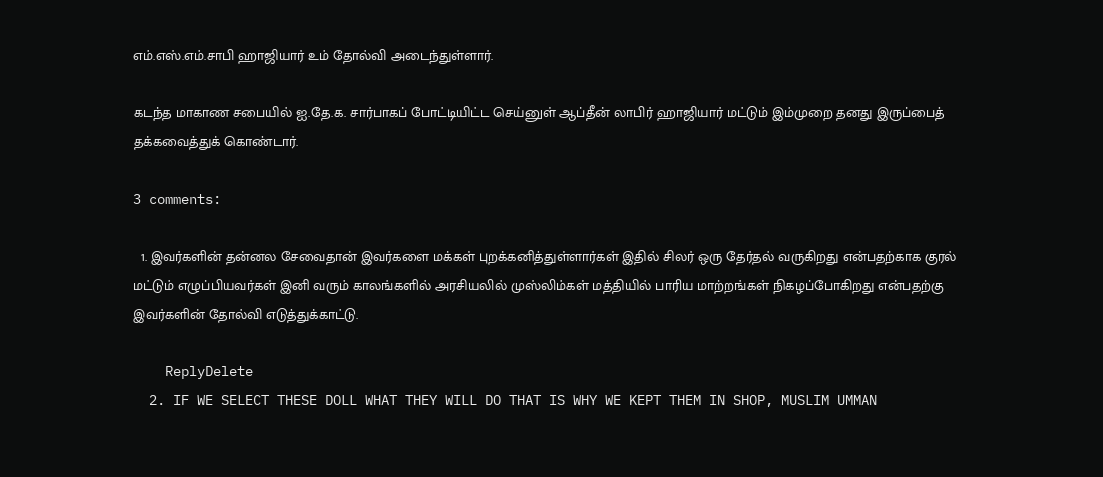எம்.எஸ்.எம்.சாபி ஹாஜியார் உம் தோல்வி அடைந்துள்ளார்.

கடந்த மாகாண சபையில் ஐ.தே.க. சார்பாகப் போட்டியிட்ட செய்னுள் ஆப்தீன் லாபிர் ஹாஜியார் மட்டும் இம்முறை தனது இருப்பைத் தக்கவைத்துக் கொண்டார்.

3 comments:

  1. இவர்களின் தன்னல சேவைதான் இவர்களை மக்கள் புறக்கனித்துள்ளார்கள் இதில் சிலர் ஒரு தேர்தல் வருகிறது என்பதற்காக குரல் மட்டும் எழுப்பியவர்கள் இனி வரும் காலங்களில் அரசியலில் முஸ்லிம்கள் மத்தியில் பாரிய மாற்றங்கள் நிகழப்போகிறது என்பதற்கு இவர்களின் தோல்வி எடுத்துக்காட்டு.

    ReplyDelete
  2. IF WE SELECT THESE DOLL WHAT THEY WILL DO THAT IS WHY WE KEPT THEM IN SHOP, MUSLIM UMMAN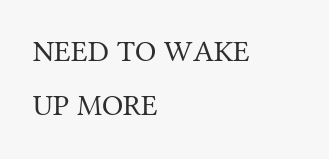NEED TO WAKE UP MORE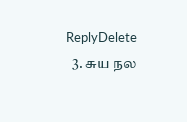ReplyDelete
  3. சுய நல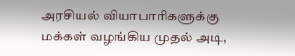அரசியல் வியாபாரிகளுக்கு மக்கள் வழங்கிய முதல் அடி,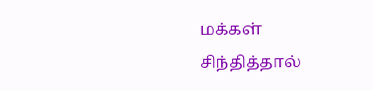மக்கள் சிந்தித்தால்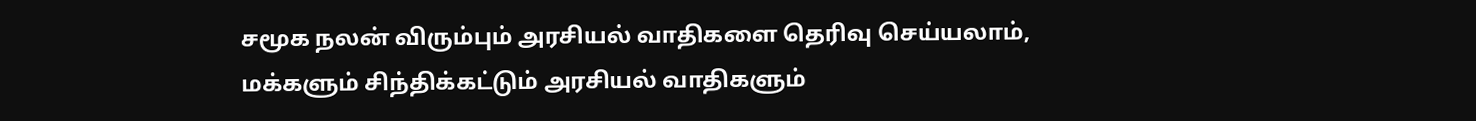சமூக நலன் விரும்பும் அரசியல் வாதிகளை தெரிவு செய்யலாம், மக்களும் சிந்திக்கட்டும் அரசியல் வாதிகளும்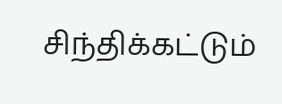சிந்திக்கட்டும்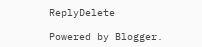ReplyDelete

Powered by Blogger.